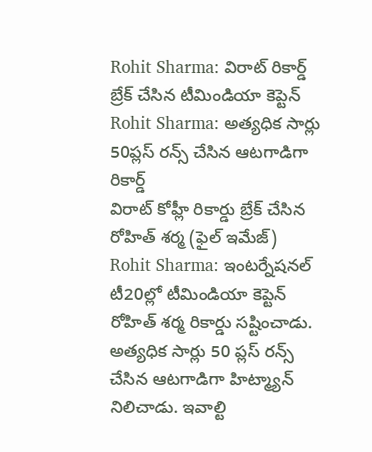Rohit Sharma: విరాట్ రికార్డ్ బ్రేక్ చేసిన టీమిండియా కెప్టెన్
Rohit Sharma: అత్యధిక సార్లు 50ప్లస్ రన్స్ చేసిన ఆటగాడిగా రికార్డ్
విరాట్ కోహ్లీ రికార్డు బ్రేక్ చేసిన రోహిత్ శర్మ (ఫైల్ ఇమేజ్)
Rohit Sharma: ఇంటర్నేషనల్ టీ20ల్లో టీమిండియా కెప్టెన్ రోహిత్ శర్మ రికార్డు సష్టించాడు. అత్యధిక సార్లు 50 ప్లస్ రన్స్ చేసిన ఆటగాడిగా హిట్మ్యాన్ నిలిచాడు. ఇవాల్టి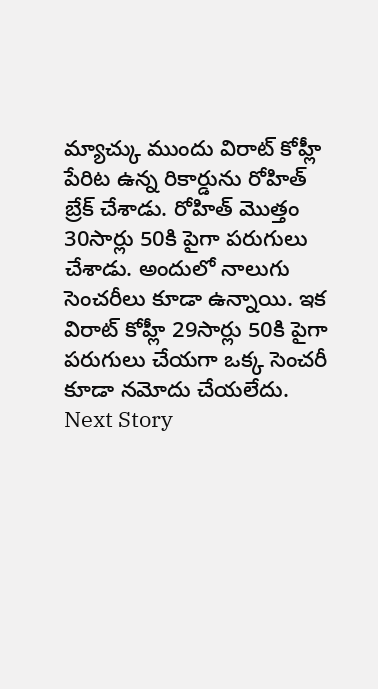మ్యాచ్కు ముందు విరాట్ కోహ్లీ పేరిట ఉన్న రికార్డును రోహిత్ బ్రేక్ చేశాడు. రోహిత్ మొత్తం 30సార్లు 50కి పైగా పరుగులు చేశాడు. అందులో నాలుగు సెంచరీలు కూడా ఉన్నాయి. ఇక విరాట్ కోహ్లీ 29సార్లు 50కి పైగా పరుగులు చేయగా ఒక్క సెంచరీ కూడా నమోదు చేయలేదు.
Next Story